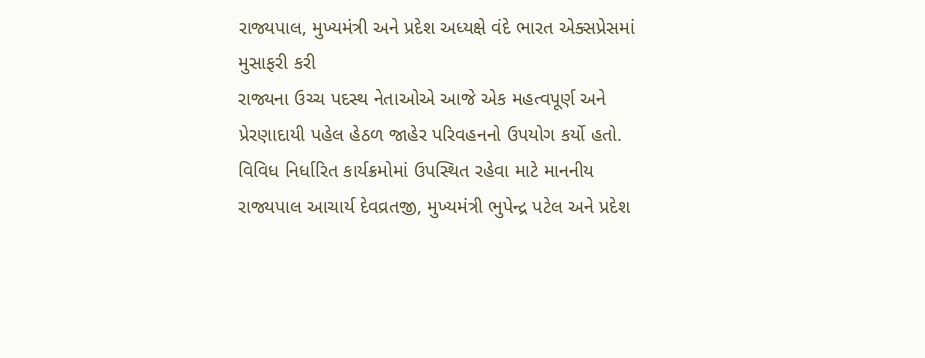રાજ્યપાલ, મુખ્યમંત્રી અને પ્રદેશ અધ્યક્ષે વંદે ભારત એક્સપ્રેસમાં મુસાફરી કરી
રાજ્યના ઉચ્ચ પદસ્થ નેતાઓએ આજે એક મહત્વપૂર્ણ અને પ્રેરણાદાયી પહેલ હેઠળ જાહેર પરિવહનનો ઉપયોગ કર્યો હતો. વિવિધ નિર્ધારિત કાર્યક્રમોમાં ઉપસ્થિત રહેવા માટે માનનીય રાજ્યપાલ આચાર્ય દેવવ્રતજી, મુખ્યમંત્રી ભુપેન્દ્ર પટેલ અને પ્રદેશ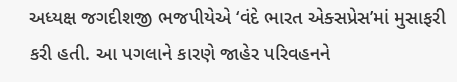અધ્યક્ષ જગદીશજી ભજપીયેએ ‘વંદે ભારત એક્સપ્રેસ’માં મુસાફરી કરી હતી. આ પગલાને કારણે જાહેર પરિવહનને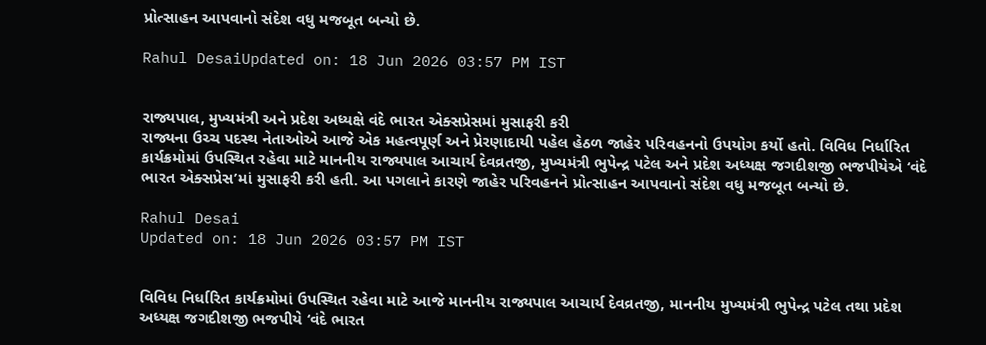પ્રોત્સાહન આપવાનો સંદેશ વધુ મજબૂત બન્યો છે.

Rahul DesaiUpdated on: 18 Jun 2026 03:57 PM IST


રાજ્યપાલ, મુખ્યમંત્રી અને પ્રદેશ અધ્યક્ષે વંદે ભારત એક્સપ્રેસમાં મુસાફરી કરી
રાજ્યના ઉચ્ચ પદસ્થ નેતાઓએ આજે એક મહત્વપૂર્ણ અને પ્રેરણાદાયી પહેલ હેઠળ જાહેર પરિવહનનો ઉપયોગ કર્યો હતો. વિવિધ નિર્ધારિત કાર્યક્રમોમાં ઉપસ્થિત રહેવા માટે માનનીય રાજ્યપાલ આચાર્ય દેવવ્રતજી, મુખ્યમંત્રી ભુપેન્દ્ર પટેલ અને પ્રદેશ અધ્યક્ષ જગદીશજી ભજપીયેએ ‘વંદે ભારત એક્સપ્રેસ’માં મુસાફરી કરી હતી. આ પગલાને કારણે જાહેર પરિવહનને પ્રોત્સાહન આપવાનો સંદેશ વધુ મજબૂત બન્યો છે.

Rahul Desai
Updated on: 18 Jun 2026 03:57 PM IST


વિવિધ નિર્ધારિત કાર્યક્રમોમાં ઉપસ્થિત રહેવા માટે આજે માનનીય રાજ્યપાલ આચાર્ય દેવવ્રતજી, માનનીય મુખ્યમંત્રી ભુપેન્દ્ર પટેલ તથા પ્રદેશ અધ્યક્ષ જગદીશજી ભજપીયે ‘વંદે ભારત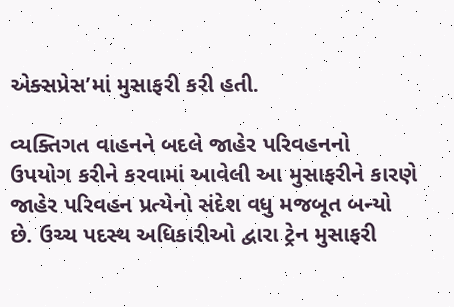એક્સપ્રેસ’માં મુસાફરી કરી હતી.

વ્યક્તિગત વાહનને બદલે જાહેર પરિવહનનો ઉપયોગ કરીને કરવામાં આવેલી આ મુસાફરીને કારણે જાહેર પરિવહન પ્રત્યેનો સંદેશ વધુ મજબૂત બન્યો છે. ઉચ્ચ પદસ્થ અધિકારીઓ દ્વારા ટ્રેન મુસાફરી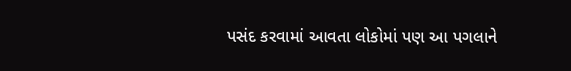પસંદ કરવામાં આવતા લોકોમાં પણ આ પગલાને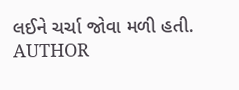લઈને ચર્ચા જોવા મળી હતી.
AUTHOR